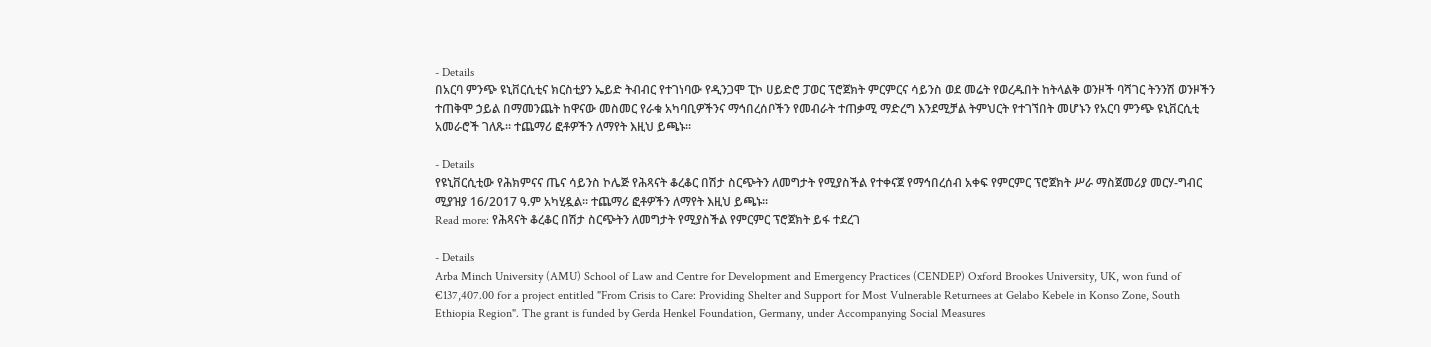- Details
በአርባ ምንጭ ዩኒቨርሲቲና ክርስቲያን ኤይድ ትብብር የተገነባው የዲንጋሞ ፒኮ ሀይድሮ ፓወር ፕሮጀክት ምርምርና ሳይንስ ወደ መሬት የወረዱበት ከትላልቅ ወንዞች ባሻገር ትንንሽ ወንዞችን ተጠቅሞ ኃይል በማመንጨት ከዋናው መስመር የራቁ አካባቢዎችንና ማኅበረሰቦችን የመብራት ተጠቃሚ ማድረግ እንደሚቻል ትምህርት የተገኘበት መሆኑን የአርባ ምንጭ ዩኒቨርሲቲ አመራሮች ገለጹ፡፡ ተጨማሪ ፎቶዎችን ለማየት እዚህ ይጫኑ፡፡

- Details
የዩኒቨርሲቲው የሕክምናና ጤና ሳይንስ ኮሌጅ የሕጻናት ቆረቆር በሽታ ስርጭትን ለመግታት የሚያስችል የተቀናጀ የማኅበረሰብ አቀፍ የምርምር ፕሮጀክት ሥራ ማስጀመሪያ መርሃ-ግብር ሚያዝያ 16/2017 ዓ.ም አካሂዷል፡፡ ተጨማሪ ፎቶዎችን ለማየት እዚህ ይጫኑ፡፡
Read more: የሕጻናት ቆረቆር በሽታ ስርጭትን ለመግታት የሚያስችል የምርምር ፕሮጀክት ይፋ ተደረገ

- Details
Arba Minch University (AMU) School of Law and Centre for Development and Emergency Practices (CENDEP) Oxford Brookes University, UK, won fund of €137,407.00 for a project entitled "From Crisis to Care: Providing Shelter and Support for Most Vulnerable Returnees at Gelabo Kebele in Konso Zone, South Ethiopia Region". The grant is funded by Gerda Henkel Foundation, Germany, under Accompanying Social Measures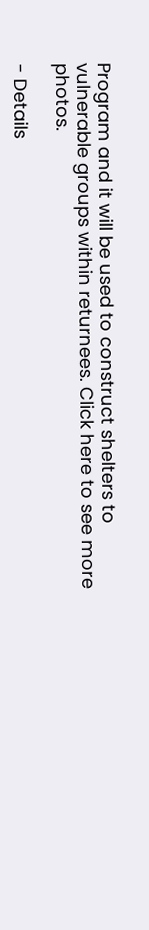Program and it will be used to construct shelters to vulnerable groups within returnees. Click here to see more photos.

- Details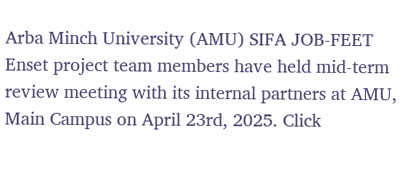Arba Minch University (AMU) SIFA JOB-FEET Enset project team members have held mid-term review meeting with its internal partners at AMU, Main Campus on April 23rd, 2025. Click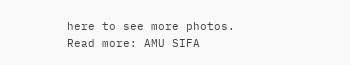here to see more photos.
Read more: AMU SIFA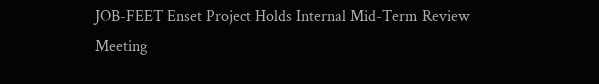JOB-FEET Enset Project Holds Internal Mid-Term Review Meeting